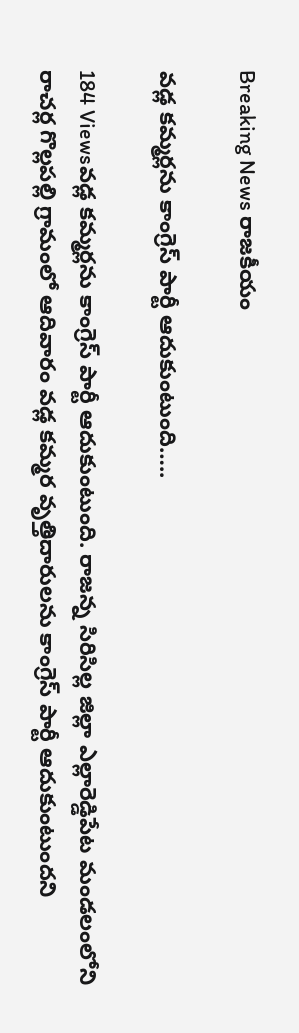Breaking News రాజకీయం

వడ్ల కమ్మర్లను కాంగ్రెస్ పార్టీ ఆదుకుంటుంది…..

184 Viewsవడ్ల కమ్మర్లను కాంగ్రెస్ పార్టీ ఆదుకుంటుంది. రాజన్న సిరిసిల్ల జిల్లా ఎల్లారెడ్డిపేట మండలంలోని రాచర్ల గొల్లపల్లి గ్రామంలో ఆదివారం వడ్ల కమ్మర వృత్తిదారులను కాంగ్రెస్ పార్టీ ఆదుకుంటుందని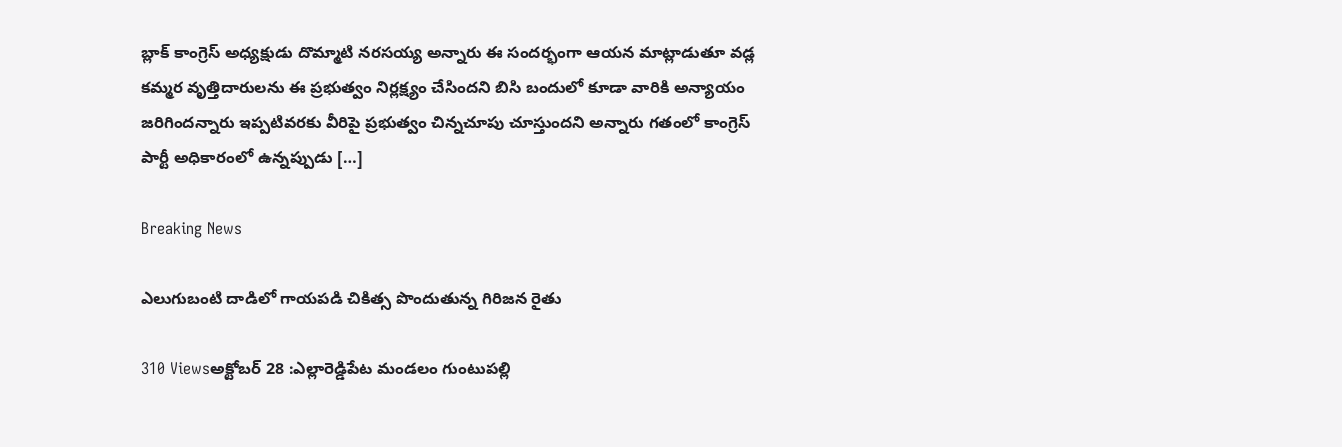బ్లాక్ కాంగ్రెస్ అధ్యక్షుడు దొమ్మాటి నరసయ్య అన్నారు ఈ సందర్భంగా ఆయన మాట్లాడుతూ వడ్ల కమ్మర వృత్తిదారులను ఈ ప్రభుత్వం నిర్లక్ష్యం చేసిందని బిసి బందులో కూడా వారికి అన్యాయం జరిగిందన్నారు ఇప్పటివరకు వీరిపై ప్రభుత్వం చిన్నచూపు చూస్తుందని అన్నారు గతంలో కాంగ్రెస్ పార్టీ అధికారంలో ఉన్నప్పుడు […]

Breaking News

ఎలుగుబంటి దాడిలో గాయపడి చికిత్స పొందుతున్న గిరిజన రైతు

310 Viewsఅక్టోబర్ 28 :ఎల్లారెడ్డిపేట మండలం గుంటుపల్లి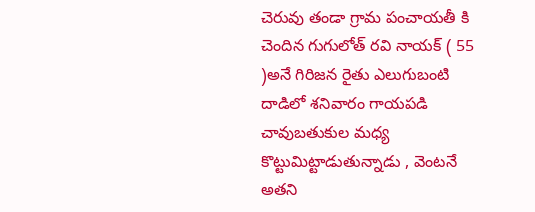చెరువు తండా గ్రామ పంచాయతీ కి చెందిన గుగులోత్ రవి నాయక్ ( 55 )అనే గిరిజన రైతు ఎలుగుబంటి దాడిలో శనివారం గాయపడి చావుబతుకుల మధ్య కొట్టుమిట్టాడుతున్నాడు , వెంటనే అతని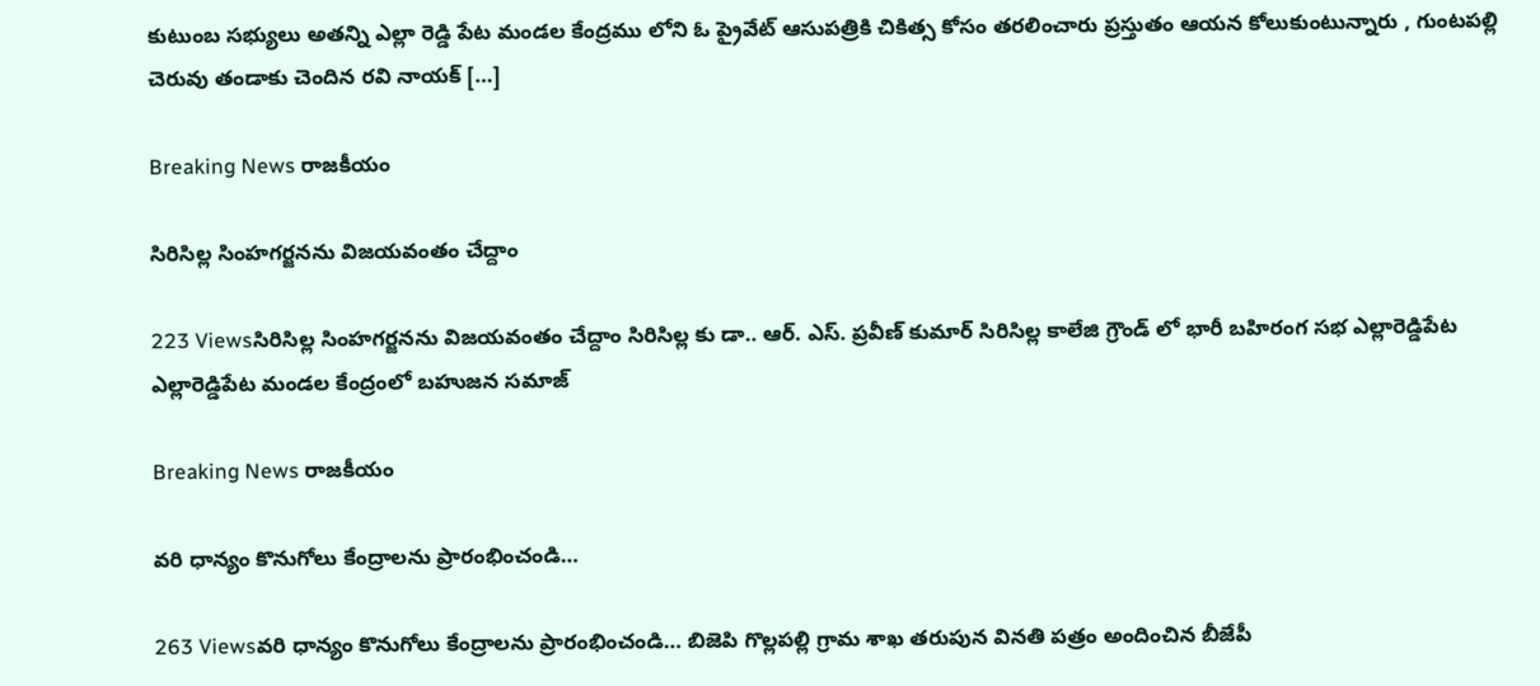కుటుంబ సభ్యులు అతన్ని ఎల్లా రెడ్డి పేట మండల కేంద్రము లోని ఓ ప్రైవేట్ ఆసుపత్రికి చికిత్స కోసం తరలించారు ప్రస్తుతం ఆయన కోలుకుంటున్నారు , గుంటపల్లి చెరువు తండాకు చెందిన రవి నాయక్ […]

Breaking News రాజకీయం

సిరిసిల్ల సింహగర్జనను విజయవంతం చేద్దాం

223 Viewsసిరిసిల్ల సింహగర్జనను విజయవంతం చేద్దాం సిరిసిల్ల కు డా.. ఆర్. ఎస్. ప్రవీణ్ కుమార్ సిరిసిల్ల కాలేజి గ్రౌండ్ లో భారీ బహిరంగ సభ ఎల్లారెడ్డిపేట ఎల్లారెడ్డిపేట మండల కేంద్రంలో బహుజన సమాజ్

Breaking News రాజకీయం

వరి ధాన్యం కొనుగోలు కేంద్రాలను ప్రారంభించండి…

263 Viewsవరి ధాన్యం కొనుగోలు కేంద్రాలను ప్రారంభించండి… బిజెపి గొల్లపల్లి గ్రామ శాఖ తరుపున వినతి పత్రం అందించిన బీజేపీ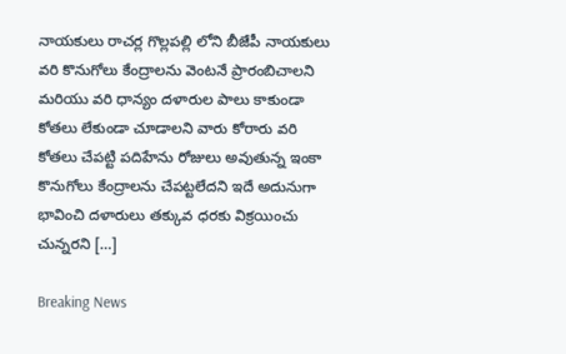నాయకులు రాచర్ల గొల్లపల్లి లోని బీజేపీ నాయకులు వరి కొనుగోలు కేంద్రాలను వెంటనే ప్రారంబిచాలని మరియు వరి ధాన్యం దళారుల పాలు కాకుండా కోతలు లేకుండా చూడాలని వారు కోరారు వరి కోతలు చేపట్టి పదిహేను రోజులు అవుతున్న ఇంకా కొనుగోలు కేంద్రాలను చేపట్టలేదని ఇదే అదునుగా భావించి దళారులు తక్కువ ధరకు విక్రయించు చున్నరని […]

Breaking News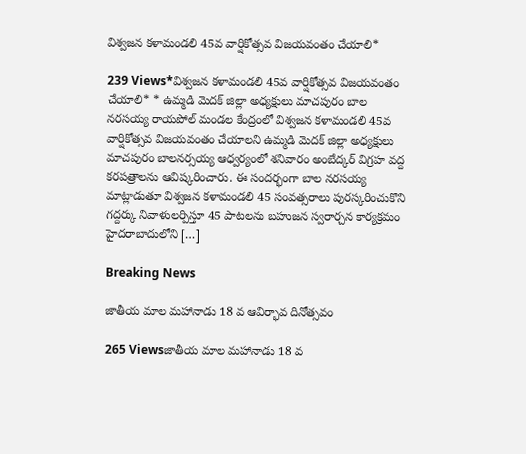విశ్వజన కళామండలి 45వ వార్షికోత్సవ విజయవంతం చేయాలి*

239 Views*విశ్వజన కళామండలి 45వ వార్షికోత్సవ విజయవంతం చేయాలి* * ఉమ్మడి మెదక్ జిల్లా అధ్యక్షులు మాచపురం బాల నరసయ్య రాయపోల్ మండల కేంద్రంలో విశ్వజన కళామండలి 45వ వార్షికోత్సవ విజయవంతం చేయాలని ఉమ్మడి మెదక్ జిల్లా అధ్యక్షులు మాచపురం బాలనర్సయ్య ఆధ్వర్యంలో శనివారం అంబేద్కర్ విగ్రహ వద్ద కరపత్రాలను ఆవిష్కరించారు. ఈ సందర్భంగా బాల నరసయ్య మాట్లాడుతూ విశ్వజన కళామండలి 45 సంవత్సరాలు పురస్కరించుకొని గద్దర్కు నివాళులర్పిస్తూ 45 పాటలను బహుజన స్వరార్చన కార్యక్రమం హైదరాబాదులోని […]

Breaking News

జాతీయ మాల మహానాడు 18 వ ఆవిర్భావ దినోత్సవం

265 Viewsజాతీయ మాల మహానాడు 18 వ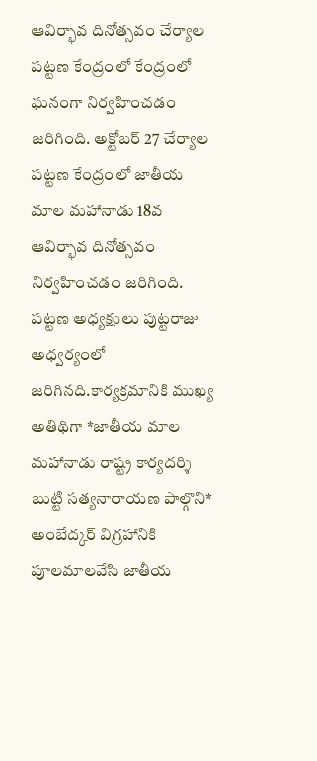ఆవిర్భావ దినోత్సవం చేర్యాల పట్టణ కేంద్రంలో కేంద్రంలో ఘనంగా నిర్వహించడం జరిగింది. అక్టోబర్ 27 చేర్యాల పట్టణ కేంద్రంలో జాతీయ మాల మహానాడు 18వ ఆవిర్భావ దినోత్సవం నిర్వహించడం జరిగింది. పట్టణ అధ్యక్షులు పుట్టరాజు అధ్వర్యంలో జరిగినది.కార్యక్రమానికి ముఖ్య అతిథిగా *జాతీయ మాల మహానాడు రాష్ట్ర కార్యదర్శి బుట్టి సత్యనారాయణ పాల్గొని* అంబేద్కర్ విగ్రహానికి పూలమాలవేసి జాతీయ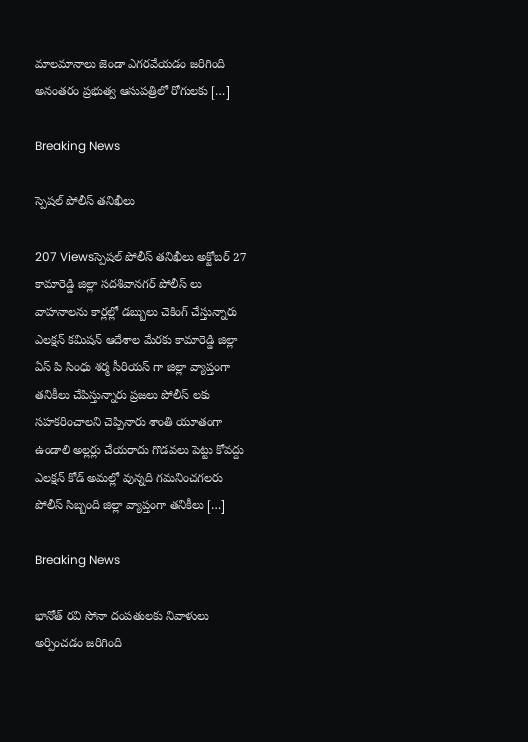మాలమానాలు జెండా ఎగరవేయడం జరిగింది అనంతరం ప్రభుత్వ ఆసుపత్రిలో రోగులకు […]

Breaking News

స్పెషల్ పోలీస్ తనిఖీలు

207 Viewsస్పెషల్ పోలీస్ తనిఖీలు అక్టోబర్ 27 కామారెడ్డి జిల్లా సదశివానగర్ పోలీస్ లు వాహనాలను కార్లల్లో డబ్బులు చెకింగ్ చేస్తున్నారు ఎలక్షన్ కమిషన్ ఆదేశాల మేరకు కామారెడ్డి జిల్లా ఏస్ పి సింధు శర్మ సీరియస్ గా జిల్లా వ్యాప్తంగా తనికీలు చేపిస్తున్నారు ప్రజలు పోలీస్ లకు సహకరించాలని చెప్పినారు శాంతి యూతంగా ఉండాలి అల్లర్లు చేయరాదు గొడవలు పెట్టు కోవద్దు ఎలక్షన్ కోడ్ అమల్లో వున్నది గమనించగలరు పోలీస్ సిబ్బంది జిల్లా వ్యాప్తంగా తనికీలు […]

Breaking News

భానోత్ రవి సోనా దంపతులకు నివాళులు అర్పించడం జరిగింది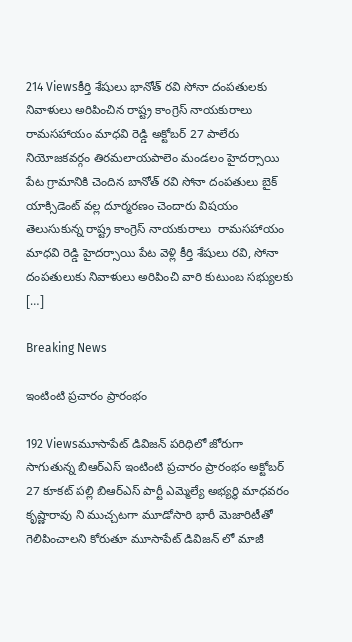214 Viewsకీర్తి శేషులు భానోత్ రవి సోనా దంపతులకు నివాళులు అరిపించిన రాష్ట్ర కాంగ్రెస్ నాయకురాలు  రామసహాయం మాధవి రెడ్డి అక్టోబర్ 27 పాలేరు నియోజకవర్గం తిరమలాయపాలెం మండలం హైదర్సాయి పేట గ్రామానికి చెందిన బానోత్ రవి సోనా దంపతులు బైక్ యాక్సిడెంట్ వల్ల దూర్మరణం చెందారు విషయం తెలుసుకున్న రాష్ట్ర కాంగ్రెస్ నాయకురాలు  రామసహాయం మాధవి రెడ్డి హైదర్సాయి పేట వెళ్లి కీర్తి శేషులు రవి, సోనా దంపతులుకు నివాళులు అరిపించి వారి కుటుంబ సభ్యులకు […]

Breaking News

ఇంటింటి ప్రచారం ప్రారంభం

192 Viewsమూసాపేట్ డివిజన్ పరిధిలో జోరుగా సాగుతున్న బిఆర్ఎస్ ఇంటింటి ప్రచారం ప్రారంభం అక్టోబర్ 27 కూకట్ పల్లి బిఆర్ఎస్ పార్టీ ఎమ్మెల్యే అభ్యర్థి మాధవరం కృష్ణారావు ని ముచ్చటగా మూడోసారి భారీ మెజారిటీతో గెలిపించాలని కోరుతూ మూసాపేట్ డివిజన్ లో మాజీ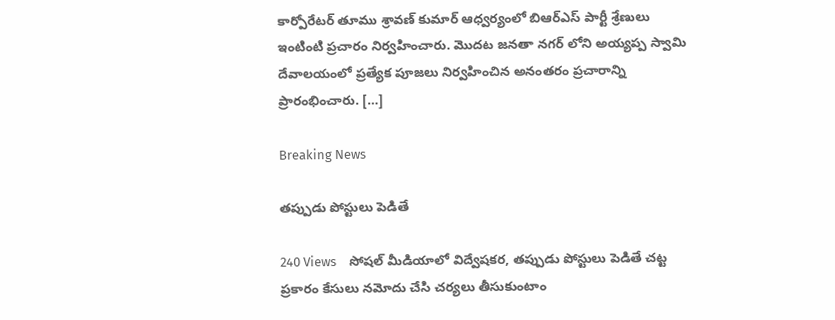కార్పోరేటర్ తూము శ్రావణ్ కుమార్ ఆధ్వర్యంలో బిఆర్ఎస్ పార్టీ శ్రేణులు ఇంటింటి ప్రచారం నిర్వహించారు. మొదట జనతా నగర్ లోని అయ్యప్ప స్వామి దేవాలయంలో ప్రత్యేక పూజలు నిర్వహించిన అనంతరం ప్రచారాన్ని ప్రారంభించారు. […]

Breaking News

తప్పుడు పోస్టులు పెడితే

240 Views    సోషల్ మీడియాలో విద్వేషకర, తప్పుడు పోస్టులు పెడితే చట్ట ప్రకారం కేసులు నమోదు చేసి చర్యలు తీసుకుంటాం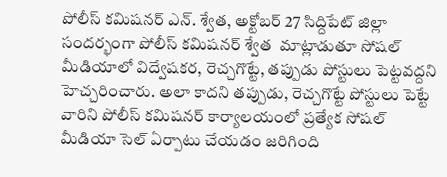పోలీస్ కమిషనర్ ఎన్. శ్వేత, అక్టోబర్ 27 సిద్దిపేట్ జిల్లా   సందర్భంగా పోలీస్ కమిషనర్ శ్వేత  మాట్లాడుతూ సోషల్ మీడియాలో విద్వేషకర, రెచ్చగొట్టే, తప్పుడు పోస్టులు పెట్టవద్దని హెచ్చరించారు. అలా కాదని తప్పుడు, రెచ్చగొట్టే పోస్టులు పెట్టే వారిని పోలీస్ కమిషనర్ కార్యాలయంలో ప్రత్యేక సోషల్ మీడియా సెల్ ఏర్పాటు చేయడం జరిగింది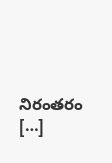నిరంతరం […]